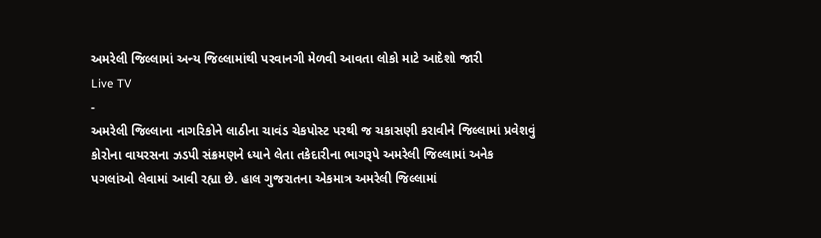અમરેલી જિલ્લામાં અન્ય જિલ્લામાંથી પરવાનગી મેળવી આવતા લોકો માટે આદેશો જારી
Live TV
-
અમરેલી જિલ્લાના નાગરિકોને લાઠીના ચાવંડ ચેકપોસ્ટ પરથી જ ચકાસણી કરાવીને જિલ્લામાં પ્રવેશવું
કોરોના વાયરસના ઝડપી સંક્રમણને ધ્યાને લેતા તકેદારીના ભાગરૂપે અમરેલી જિલ્લામાં અનેક પગલાંઓ લેવામાં આવી રહ્યા છે. હાલ ગુજરાતના એકમાત્ર અમરેલી જિલ્લામાં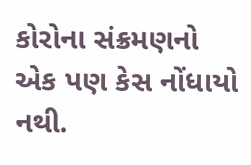કોરોના સંક્રમણનો એક પણ કેસ નોંધાયો નથી.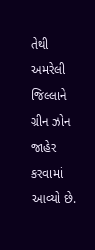તેથી અમરેલી જિલ્લાને ગ્રીન ઝોન જાહેર કરવામાં આવ્યો છે.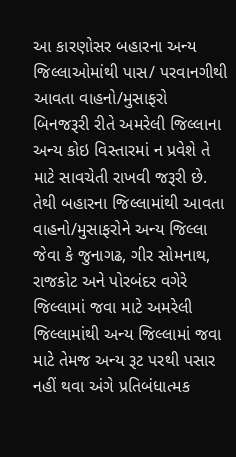આ કારણોસર બહારના અન્ય જિલ્લાઓમાંથી પાસ/ પરવાનગીથી આવતા વાહનો/મુસાફરો બિનજરૂરી રીતે અમરેલી જિલ્લાના અન્ય કોઇ વિસ્તારમાં ન પ્રવેશે તે માટે સાવચેતી રાખવી જરૂરી છે. તેથી બહારના જિલ્લામાંથી આવતા વાહનો/મુસાફરોને અન્ય જિલ્લા જેવા કે જુનાગઢ, ગીર સોમનાથ, રાજકોટ અને પોરબંદર વગેરે જિલ્લામાં જવા માટે અમરેલી જિલ્લામાંથી અન્ય જિલ્લામાં જવા માટે તેમજ અન્ય રૂટ પરથી પસાર નહીં થવા અંગે પ્રતિબંધાત્મક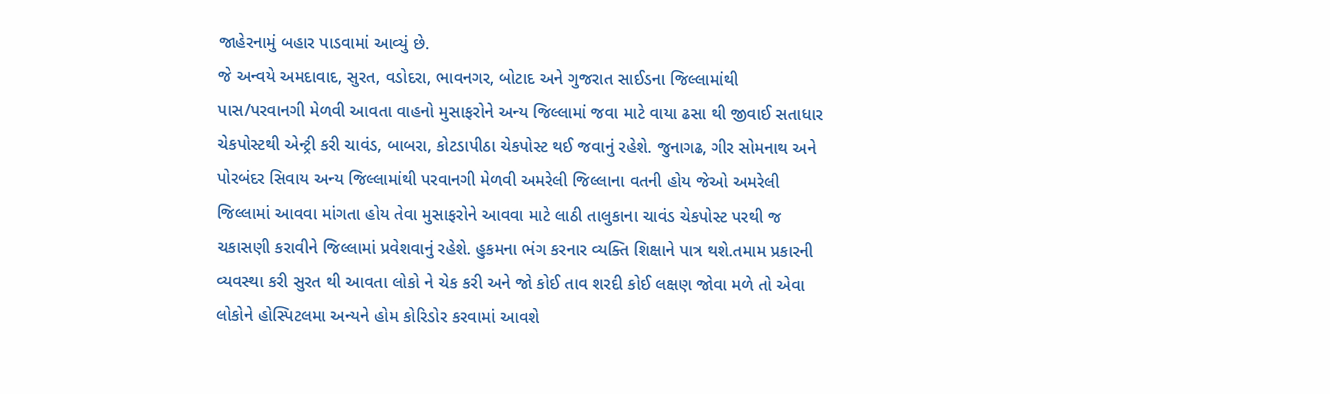જાહેરનામું બહાર પાડવામાં આવ્યું છે.
જે અન્વયે અમદાવાદ, સુરત, વડોદરા, ભાવનગર, બોટાદ અને ગુજરાત સાઈડના જિલ્લામાંથી પાસ/પરવાનગી મેળવી આવતા વાહનો મુસાફરોને અન્ય જિલ્લામાં જવા માટે વાયા ઢસા થી જીવાઈ સતાધાર ચેકપોસ્ટથી એન્ટ્રી કરી ચાવંડ, બાબરા, કોટડાપીઠા ચેકપોસ્ટ થઈ જવાનું રહેશે. જુનાગઢ, ગીર સોમનાથ અને પોરબંદર સિવાય અન્ય જિલ્લામાંથી પરવાનગી મેળવી અમરેલી જિલ્લાના વતની હોય જેઓ અમરેલી જિલ્લામાં આવવા માંગતા હોય તેવા મુસાફરોને આવવા માટે લાઠી તાલુકાના ચાવંડ ચેકપોસ્ટ પરથી જ ચકાસણી કરાવીને જિલ્લામાં પ્રવેશવાનું રહેશે. હુકમના ભંગ કરનાર વ્યક્તિ શિક્ષાને પાત્ર થશે.તમામ પ્રકારની વ્યવસ્થા કરી સુરત થી આવતા લોકો ને ચેક કરી અને જો કોઈ તાવ શરદી કોઈ લક્ષણ જોવા મળે તો એવા લોકોને હોસ્પિટલમા અન્યને હોમ કોરિડોર કરવામાં આવશે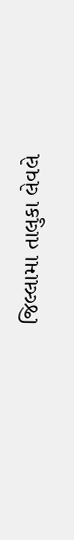જિલ્લામા તાલુકા લેવલે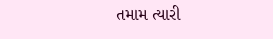તમામ ત્યારી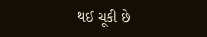થઈ ચૂકી છે